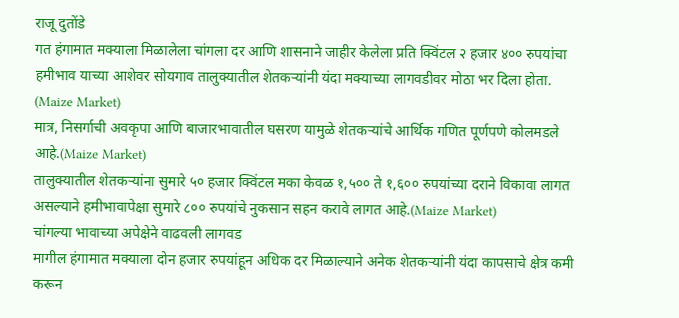राजू दुतोंडे
गत हंगामात मक्याला मिळालेला चांगला दर आणि शासनाने जाहीर केलेला प्रति क्विंटल २ हजार ४०० रुपयांचा हमीभाव याच्या आशेवर सोयगाव तालुक्यातील शेतकऱ्यांनी यंदा मक्याच्या लागवडीवर मोठा भर दिला होता. (Maize Market)
मात्र, निसर्गाची अवकृपा आणि बाजारभावातील घसरण यामुळे शेतकऱ्यांचे आर्थिक गणित पूर्णपणे कोलमडले आहे.(Maize Market)
तालुक्यातील शेतकऱ्यांना सुमारे ५० हजार क्विंटल मका केवळ १,५०० ते १,६०० रुपयांच्या दराने विकावा लागत असल्याने हमीभावापेक्षा सुमारे ८०० रुपयांचे नुकसान सहन करावे लागत आहे.(Maize Market)
चांगल्या भावाच्या अपेक्षेने वाढवली लागवड
मागील हंगामात मक्याला दोन हजार रुपयांहून अधिक दर मिळाल्याने अनेक शेतकऱ्यांनी यंदा कापसाचे क्षेत्र कमी करून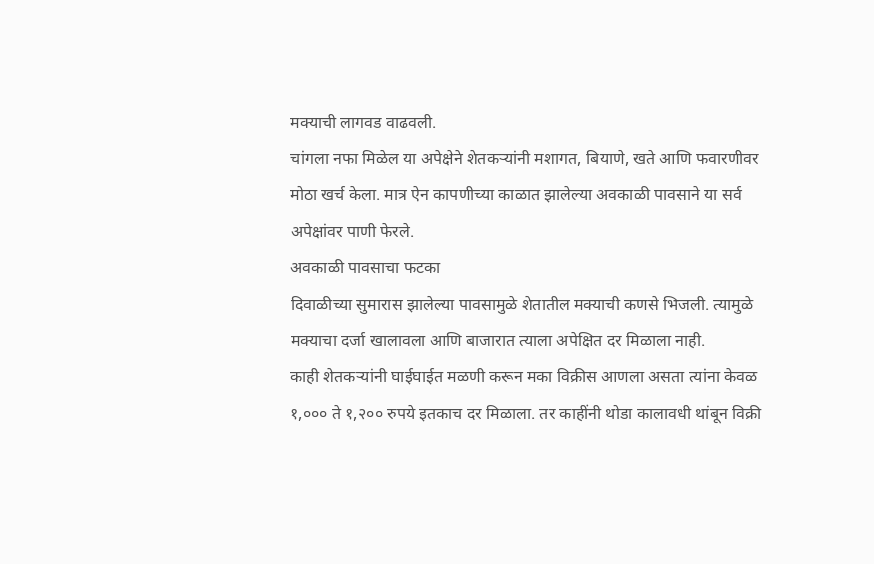मक्याची लागवड वाढवली.
चांगला नफा मिळेल या अपेक्षेने शेतकऱ्यांनी मशागत, बियाणे, खते आणि फवारणीवर मोठा खर्च केला. मात्र ऐन कापणीच्या काळात झालेल्या अवकाळी पावसाने या सर्व अपेक्षांवर पाणी फेरले.
अवकाळी पावसाचा फटका
दिवाळीच्या सुमारास झालेल्या पावसामुळे शेतातील मक्याची कणसे भिजली. त्यामुळे मक्याचा दर्जा खालावला आणि बाजारात त्याला अपेक्षित दर मिळाला नाही.
काही शेतकऱ्यांनी घाईघाईत मळणी करून मका विक्रीस आणला असता त्यांना केवळ १,००० ते १,२०० रुपये इतकाच दर मिळाला. तर काहींनी थोडा कालावधी थांबून विक्री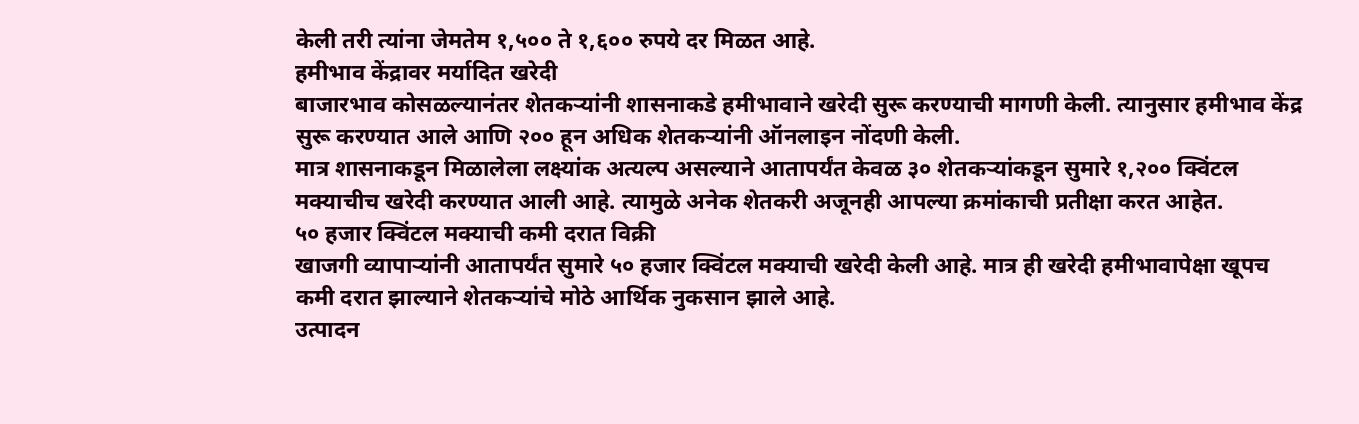केली तरी त्यांना जेमतेम १,५०० ते १,६०० रुपये दर मिळत आहे.
हमीभाव केंद्रावर मर्यादित खरेदी
बाजारभाव कोसळल्यानंतर शेतकऱ्यांनी शासनाकडे हमीभावाने खरेदी सुरू करण्याची मागणी केली. त्यानुसार हमीभाव केंद्र सुरू करण्यात आले आणि २०० हून अधिक शेतकऱ्यांनी ऑनलाइन नोंदणी केली.
मात्र शासनाकडून मिळालेला लक्ष्यांक अत्यल्प असल्याने आतापर्यंत केवळ ३० शेतकऱ्यांकडून सुमारे १,२०० क्विंटल मक्याचीच खरेदी करण्यात आली आहे. त्यामुळे अनेक शेतकरी अजूनही आपल्या क्रमांकाची प्रतीक्षा करत आहेत.
५० हजार क्विंटल मक्याची कमी दरात विक्री
खाजगी व्यापाऱ्यांनी आतापर्यंत सुमारे ५० हजार क्विंटल मक्याची खरेदी केली आहे. मात्र ही खरेदी हमीभावापेक्षा खूपच कमी दरात झाल्याने शेतकऱ्यांचे मोठे आर्थिक नुकसान झाले आहे.
उत्पादन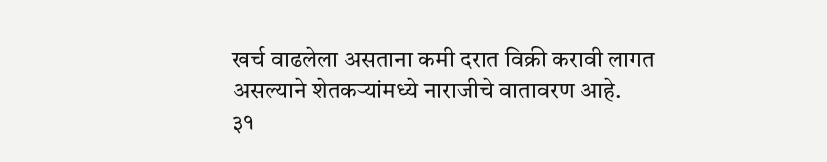खर्च वाढलेला असताना कमी दरात विक्री करावी लागत असल्याने शेतकऱ्यांमध्ये नाराजीचे वातावरण आहे.
३१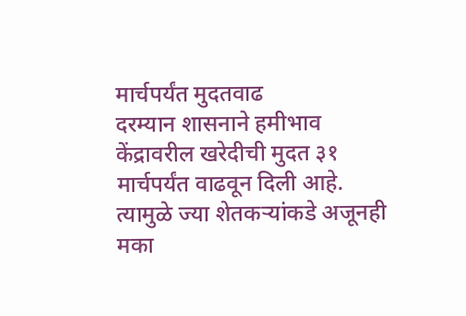मार्चपर्यंत मुदतवाढ
दरम्यान शासनाने हमीभाव केंद्रावरील खरेदीची मुदत ३१ मार्चपर्यंत वाढवून दिली आहे. त्यामुळे ज्या शेतकऱ्यांकडे अजूनही मका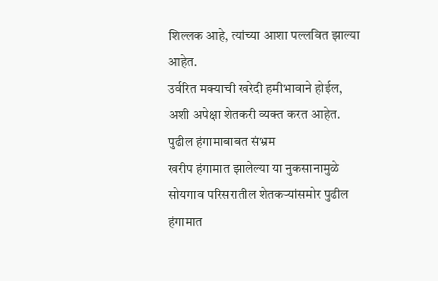शिल्लक आहे, त्यांच्या आशा पल्लवित झाल्या आहेत.
उर्वरित मक्याची खरेदी हमीभावाने होईल, अशी अपेक्षा शेतकरी व्यक्त करत आहेत.
पुढील हंगामाबाबत संभ्रम
खरीप हंगामात झालेल्या या नुकसानामुळे सोयगाव परिसरातील शेतकऱ्यांसमोर पुढील हंगामात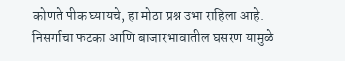कोणते पीक घ्यायचे, हा मोठा प्रश्न उभा राहिला आहे.
निसर्गाचा फटका आणि बाजारभावातील घसरण यामुळे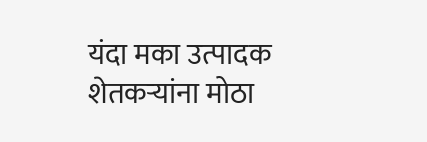यंदा मका उत्पादक शेतकऱ्यांना मोठा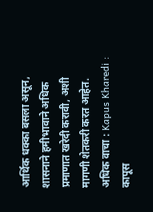आर्थिक धक्का बसला असून, शासनाने हमीभावाने अधिक प्रमाणात खरेदी करावी, अशी मागणी शेतकरी करत आहेत.
अधिक वाचा : Kapus Kharedi : कापूस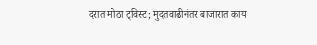दरात मोठा ट्विस्ट; मुदतवाढीनंतर बाजारात काय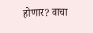होणार? वाचा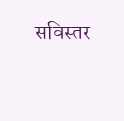सविस्तर